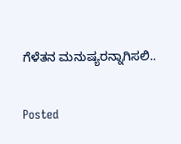ಗೆಳೆತನ ಮನುಷ್ಯರನ್ನಾಗಿಸಲಿ..

Posted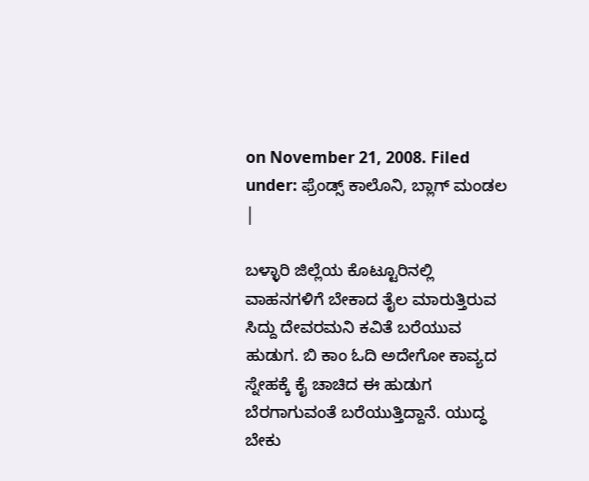on November 21, 2008. Filed under: ಫ್ರೆಂಡ್ಸ್ ಕಾಲೊನಿ, ಬ್ಲಾಗ್ ಮಂಡಲ |

ಬಳ್ಳಾರಿ ಜಿಲ್ಲೆಯ ಕೊಟ್ಟೂರಿನಲ್ಲಿ ವಾಹನಗಳಿಗೆ ಬೇಕಾದ ತೈಲ ಮಾರುತ್ತಿರುವ ಸಿದ್ದು ದೇವರಮನಿ ಕವಿತೆ ಬರೆಯುವ ಹುಡುಗ. ಬಿ ಕಾಂ ಓದಿ ಅದೇಗೋ ಕಾವ್ಯದ ಸ್ನೇಹಕ್ಕೆ ಕೈ ಚಾಚಿದ ಈ ಹುಡುಗ ಬೆರಗಾಗುವಂತೆ ಬರೆಯುತ್ತಿದ್ದಾನೆ. ಯುದ್ಧ ಬೇಕು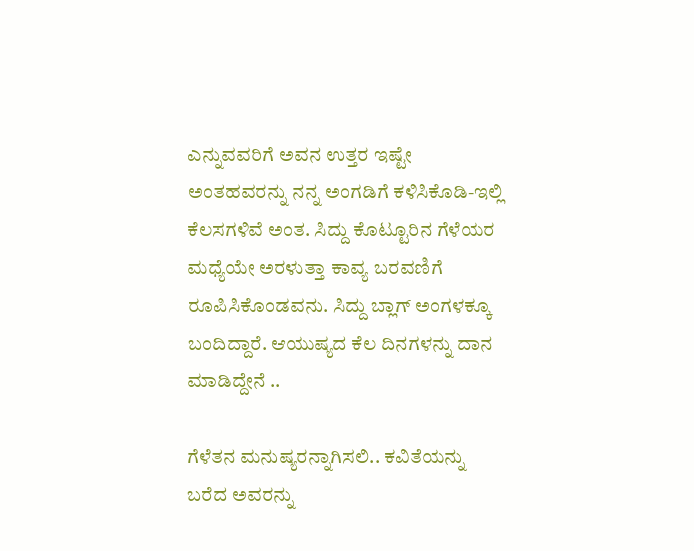ಎನ್ನುವವರಿಗೆ ಅವನ ಉತ್ತರ ಇಷ್ಟೇ ಅಂತಹವರನ್ನು ನನ್ನ ಅಂಗಡಿಗೆ ಕಳಿಸಿಕೊಡಿ-ಇಲ್ಲಿ ಕೆಲಸಗಳಿವೆ ಅಂತ. ಸಿದ್ದು ಕೊಟ್ಟೂರಿನ ಗೆಳೆಯರ ಮಧ್ಯೆಯೇ ಅರಳುತ್ತಾ ಕಾವ್ಯ ಬರವಣಿಗೆ ರೂಪಿಸಿಕೊಂಡವನು. ಸಿದ್ದು ಬ್ಲಾಗ್ ಅಂಗಳಕ್ಕೂ ಬಂದಿದ್ದಾರೆ. ಆಯುಷ್ಯದ ಕೆಲ ದಿನಗಳನ್ನು ದಾನ ಮಾಡಿದ್ದೇನೆ ..

ಗೆಳೆತನ ಮನುಷ್ಯರನ್ನಾಗಿಸಲಿ.. ಕವಿತೆಯನ್ನು ಬರೆದ ಅವರನ್ನು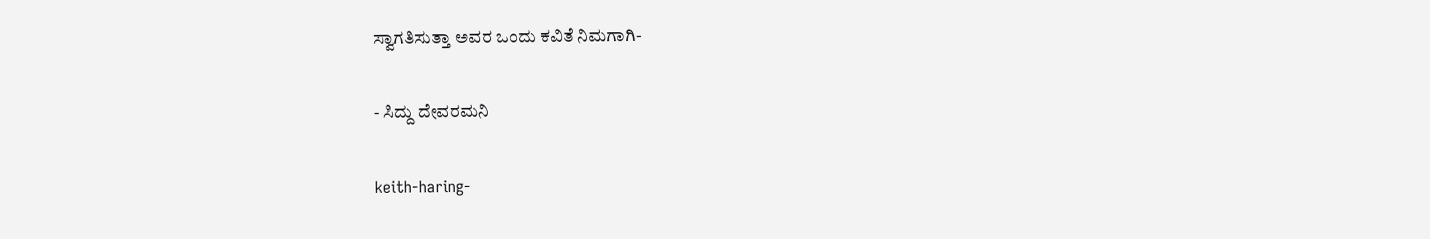ಸ್ವಾಗತಿಸುತ್ತಾ ಅವರ ಒಂದು ಕವಿತೆ ನಿಮಗಾಗಿ-

- ಸಿದ್ದು ದೇವರಮನಿ

keith-haring-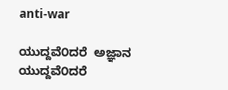anti-war

ಯುದ್ದವೆ೦ದರೆ  ಅಜ್ಞಾನ
ಯುದ್ದವೆ೦ದರೆ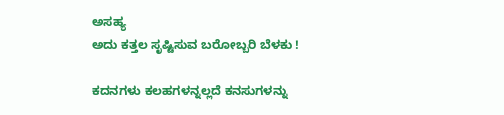ಅಸಹ್ಯ
ಅದು ಕತ್ತಲ ಸೃಷ್ಟಿಸುವ ಬರೋಬ್ಬರಿ ಬೆಳಕು !

ಕದನಗಳು ಕಲಹಗಳನ್ನಲ್ಲದೆ ಕನಸುಗಳನ್ನು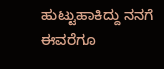ಹುಟ್ಟುಹಾಕಿದ್ದು ನನಗೆ ಈವರೆಗೂ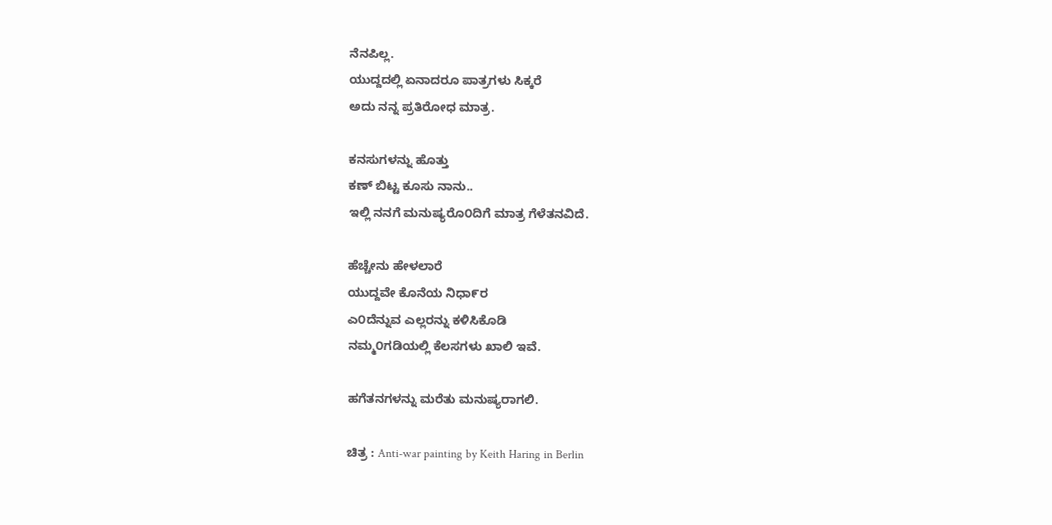ನೆನಪಿಲ್ಲ.
ಯುದ್ದದಲ್ಲಿ ಏನಾದರೂ ಪಾತ್ರಗಳು ಸಿಕ್ಕರೆ
ಅದು ನನ್ನ ಪ್ರತಿರೋಧ ಮಾತ್ರ.

ಕನಸುಗಳನ್ನು ಹೊತ್ತು
ಕಣ್ ಬಿಟ್ಟ ಕೂಸು ನಾನು..
ಇಲ್ಲಿ ನನಗೆ ಮನುಷ್ಯರೊ೦ದಿಗೆ ಮಾತ್ರ ಗೆಳೆತನವಿದೆ.

ಹೆಚ್ಚೇನು ಹೇಳಲಾರೆ
ಯುದ್ದವೇ ಕೊನೆಯ ನಿಧಾ೯ರ
ಎ೦ದೆನ್ನುವ ಎಲ್ಲರನ್ನು ಕಳಿಸಿಕೊಡಿ
ನಮ್ಮ೦ಗಡಿಯಲ್ಲಿ ಕೆಲಸಗಳು ಖಾಲಿ ಇವೆ.

ಹಗೆತನಗಳನ್ನು ಮರೆತು ಮನುಷ್ಯರಾಗಲಿ.

ಚಿತ್ರ : Anti-war painting by Keith Haring in Berlin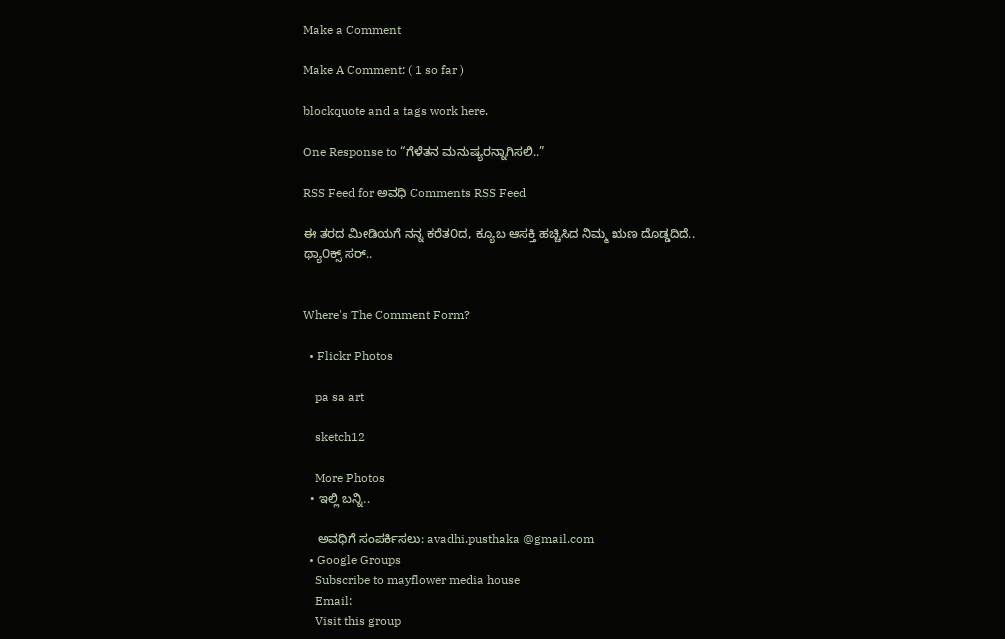Make a Comment

Make A Comment: ( 1 so far )

blockquote and a tags work here.

One Response to “ಗೆಳೆತನ ಮನುಷ್ಯರನ್ನಾಗಿಸಲಿ..”

RSS Feed for ಅವಧಿ Comments RSS Feed

ಈ ತರದ ಮೀಡಿಯಗೆ ನನ್ನ ಕರೆತ೦ದ, ಕ್ಯೂಬ ಆಸಕ್ತಿ ಹಚ್ಚಿಸಿದ ನಿಮ್ಮ ಋಣ ದೊಡ್ಡದಿದೆ..
ಥ್ಯಾ೦ಕ್ಸ್ ಸರ್..


Where's The Comment Form?

  • Flickr Photos

    pa sa art

    sketch12

    More Photos
  • ಇಲ್ಲಿ ಬನ್ನಿ..

    ಅವಧಿಗೆ ಸಂಪರ್ಕಿಸಲು: avadhi.pusthaka @gmail.com
  • Google Groups
    Subscribe to mayflower media house
    Email:
    Visit this group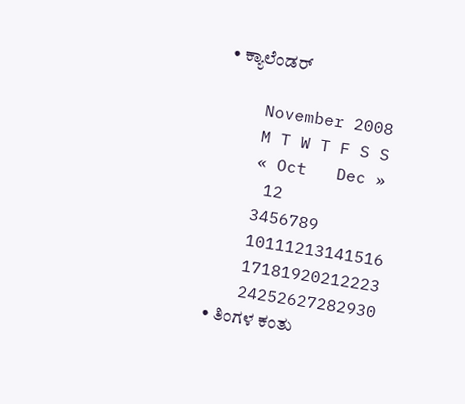• ಕ್ಯಾಲೆಂಡರ್

    November 2008
    M T W T F S S
    « Oct   Dec »
     12
    3456789
    10111213141516
    17181920212223
    24252627282930
  • ತಿಂಗಳ ಕಂತು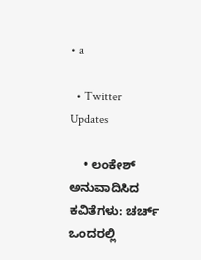• a

  • Twitter Updates

    • ಲಂಕೇಶ್ ಅನುವಾದಿಸಿದ ಕವಿತೆಗಳು: ಚರ್ಚ್ ಒಂದರಲ್ಲಿ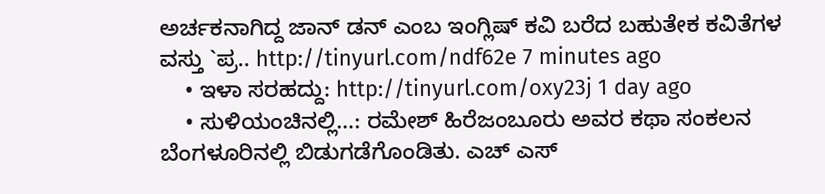ಅರ್ಚಕನಾಗಿದ್ದ ಜಾನ್ ಡನ್ ಎಂಬ ಇಂಗ್ಲಿಷ್ ಕವಿ ಬರೆದ ಬಹುತೇಕ ಕವಿತೆಗಳ ವಸ್ತು `ಪ್ರ.. http://tinyurl.com/ndf62e 7 minutes ago
    • ಇಳಾ ಸರಹದ್ದು: http://tinyurl.com/oxy23j 1 day ago
    • ಸುಳಿಯಂಚಿನಲ್ಲಿ…: ರಮೇಶ್ ಹಿರೆಜಂಬೂರು ಅವರ ಕಥಾ ಸಂಕಲನ ಬೆಂಗಳೂರಿನಲ್ಲಿ ಬಿಡುಗಡೆಗೊಂಡಿತು. ಎಚ್ ಎಸ್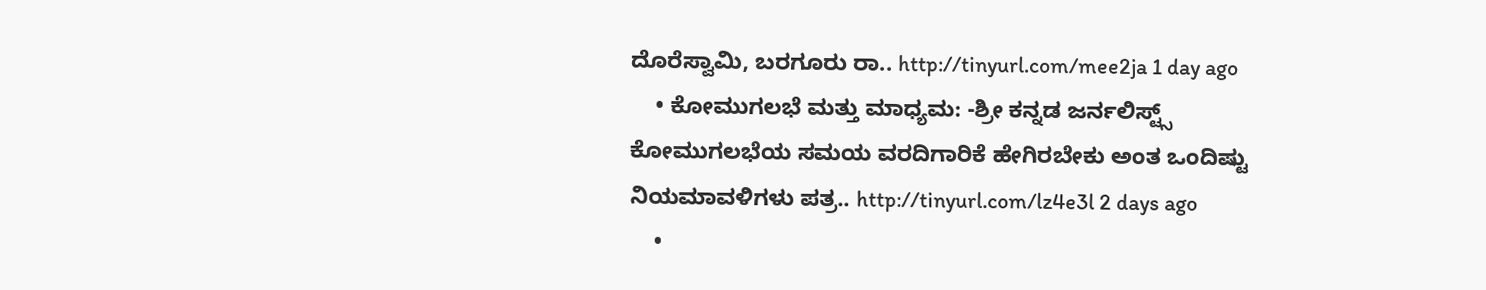ದೊರೆಸ್ವಾಮಿ, ಬರಗೂರು ರಾ.. http://tinyurl.com/mee2ja 1 day ago
    • ಕೋಮುಗಲಭೆ ಮತ್ತು ಮಾಧ್ಯಮ: -ಶ್ರೀ ಕನ್ನಡ ಜರ್ನಲಿಸ್ಟ್ಸ್ ಕೋಮುಗಲಭೆಯ ಸಮಯ ವರದಿಗಾರಿಕೆ ಹೇಗಿರಬೇಕು ಅಂತ ಒಂದಿಷ್ಟು ನಿಯಮಾವಳಿಗಳು ಪತ್ರ.. http://tinyurl.com/lz4e3l 2 days ago
    •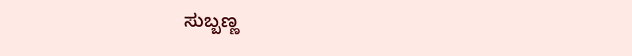ಸುಬ್ಬಣ್ಣ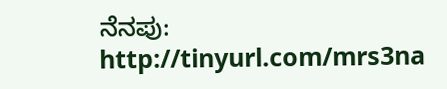ನೆನಪು: http://tinyurl.com/mrs3na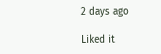2 days ago

Liked it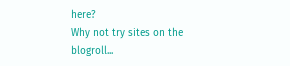here?
Why not try sites on the blogroll...